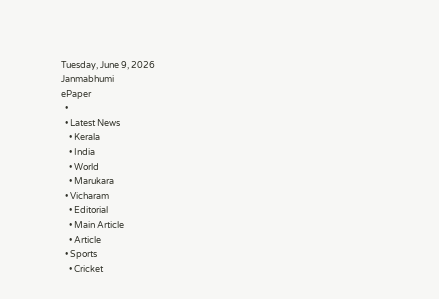Tuesday, June 9, 2026
Janmabhumi
ePaper
  •
  • Latest News
    • Kerala
    • India
    • World
    • Marukara
  • Vicharam
    • Editorial
    • Main Article
    • Article
  • Sports
    • Cricket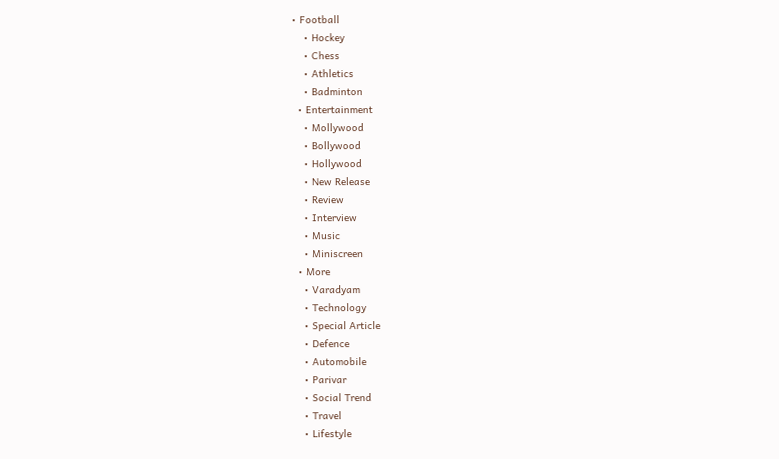• Football
    • Hockey
    • Chess
    • Athletics
    • Badminton
  • Entertainment
    • Mollywood
    • Bollywood
    • Hollywood
    • New Release
    • Review
    • Interview
    • Music
    • Miniscreen
  • More
    • Varadyam
    • Technology
    • Special Article
    • Defence
    • Automobile
    • Parivar
    • Social Trend
    • Travel
    • Lifestyle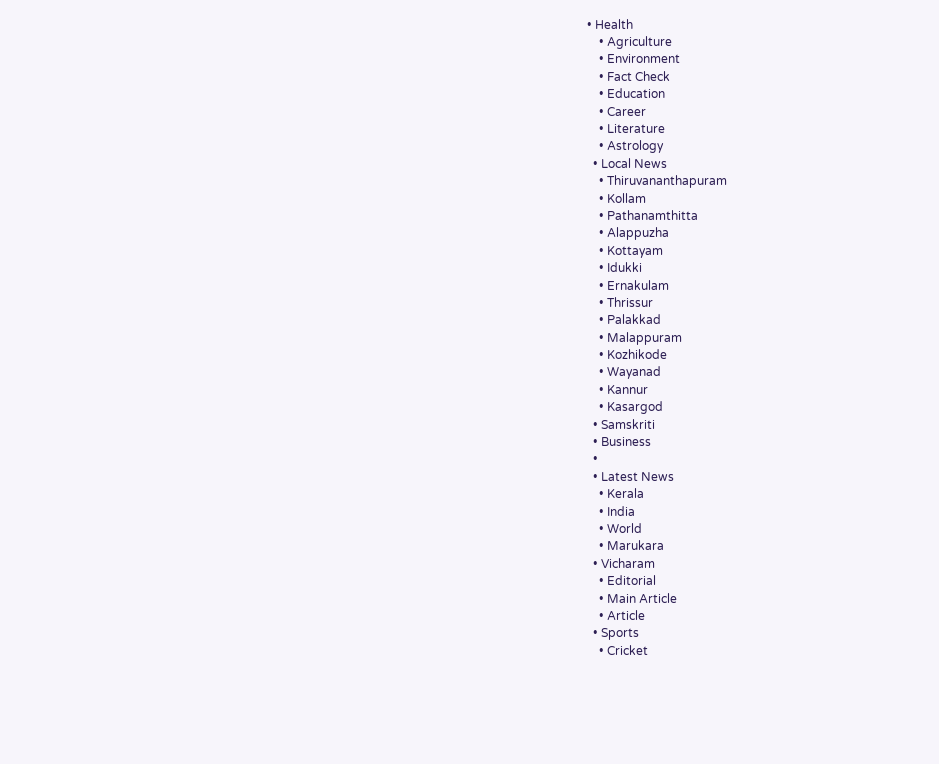• Health
    • Agriculture
    • Environment
    • Fact Check
    • Education
    • Career
    • Literature
    • Astrology
  • Local News
    • Thiruvananthapuram
    • Kollam
    • Pathanamthitta
    • Alappuzha
    • Kottayam
    • Idukki
    • Ernakulam
    • Thrissur
    • Palakkad
    • Malappuram
    • Kozhikode
    • Wayanad
    • Kannur
    • Kasargod
  • Samskriti
  • Business
  •
  • Latest News
    • Kerala
    • India
    • World
    • Marukara
  • Vicharam
    • Editorial
    • Main Article
    • Article
  • Sports
    • Cricket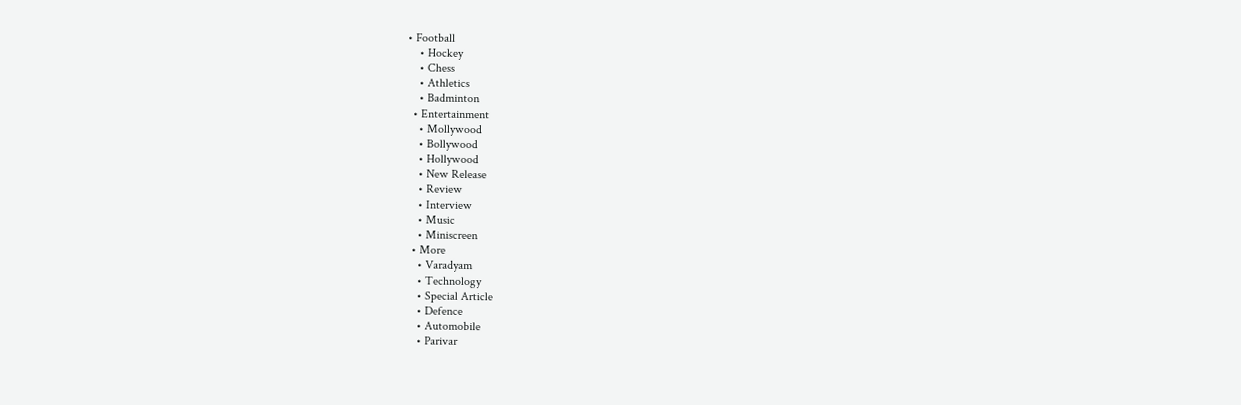• Football
    • Hockey
    • Chess
    • Athletics
    • Badminton
  • Entertainment
    • Mollywood
    • Bollywood
    • Hollywood
    • New Release
    • Review
    • Interview
    • Music
    • Miniscreen
  • More
    • Varadyam
    • Technology
    • Special Article
    • Defence
    • Automobile
    • Parivar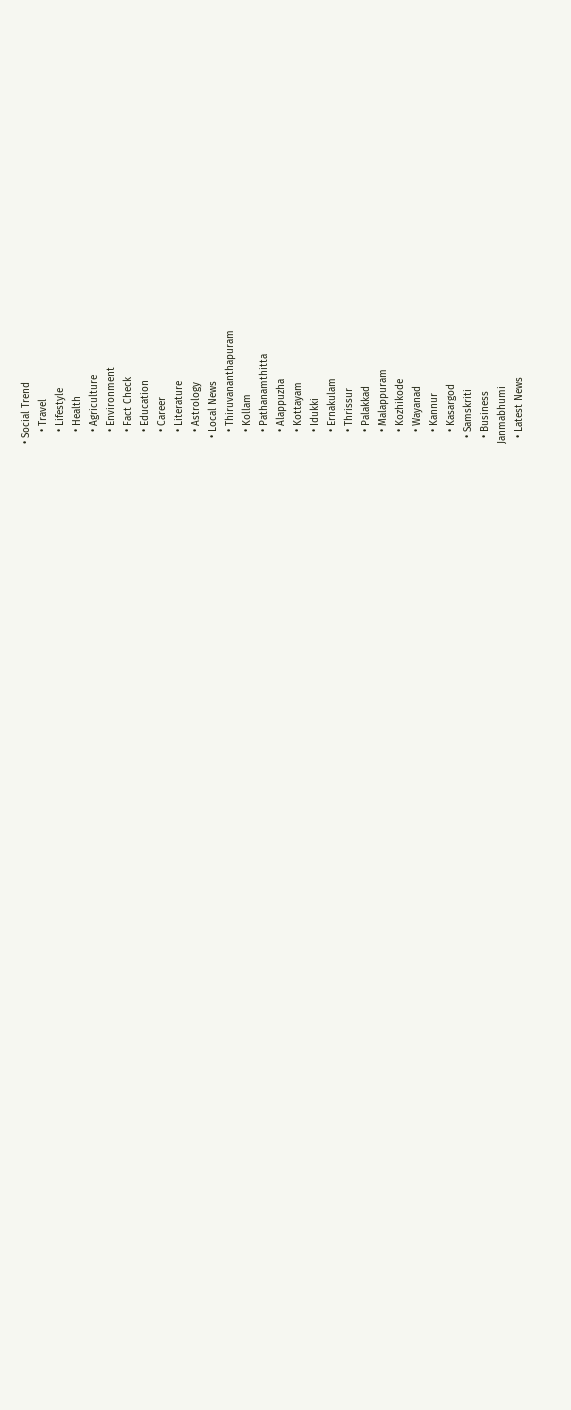• Social Trend
    • Travel
    • Lifestyle
    • Health
    • Agriculture
    • Environment
    • Fact Check
    • Education
    • Career
    • Literature
    • Astrology
  • Local News
    • Thiruvananthapuram
    • Kollam
    • Pathanamthitta
    • Alappuzha
    • Kottayam
    • Idukki
    • Ernakulam
    • Thrissur
    • Palakkad
    • Malappuram
    • Kozhikode
    • Wayanad
    • Kannur
    • Kasargod
  • Samskriti
  • Business
Janmabhumi
  • Latest News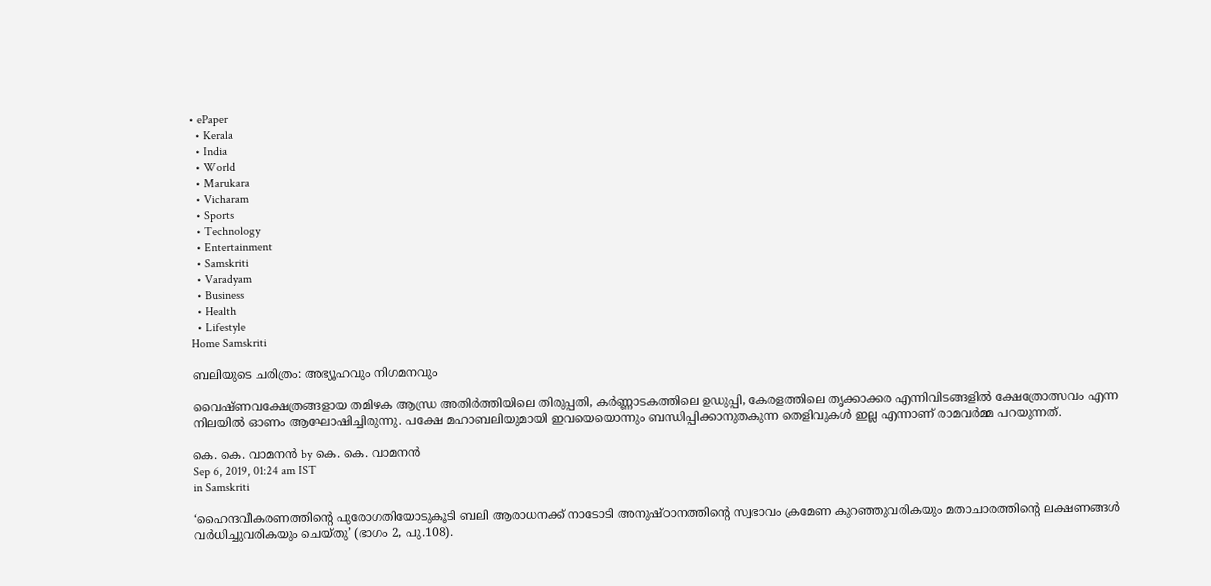• ePaper
  • Kerala
  • India
  • World
  • Marukara
  • Vicharam
  • Sports
  • Technology
  • Entertainment
  • Samskriti
  • Varadyam
  • Business
  • Health
  • Lifestyle
Home Samskriti

ബലിയുടെ ചരിത്രം: അഭ്യൂഹവും നിഗമനവും

വൈഷ്ണവക്ഷേത്രങ്ങളായ തമിഴക ആന്ധ്ര അതിര്‍ത്തിയിലെ തിരുപ്പതി, കര്‍ണ്ണാടകത്തിലെ ഉഡുപ്പി, കേരളത്തിലെ തൃക്കാക്കര എന്നിവിടങ്ങളില്‍ ക്ഷേത്രോത്സവം എന്ന നിലയില്‍ ഓണം ആഘോഷിച്ചിരുന്നു. പക്ഷേ മഹാബലിയുമായി ഇവയെയൊന്നും ബന്ധിപ്പിക്കാനുതകുന്ന തെളിവുകള്‍ ഇല്ല എന്നാണ് രാമവര്‍മ്മ പറയുന്നത്.

കെ. കെ. വാമനന്‍ by കെ. കെ. വാമനന്‍
Sep 6, 2019, 01:24 am IST
in Samskriti

‘ഹൈന്ദവീകരണത്തിന്റെ പുരോഗതിയോടുകൂടി ബലി ആരാധനക്ക് നാടോടി അനുഷ്ഠാനത്തിന്റെ സ്വഭാവം ക്രമേണ കുറഞ്ഞുവരികയും മതാചാരത്തിന്റെ ലക്ഷണങ്ങള്‍ വര്‍ധിച്ചുവരികയും ചെയ്തു’ (ഭാഗം 2, പു.108).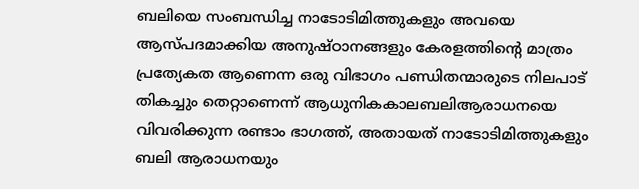ബലിയെ സംബന്ധിച്ച നാടോടിമിത്തുകളും അവയെ ആസ്പദമാക്കിയ അനുഷ്ഠാനങ്ങളും കേരളത്തിന്റെ മാത്രം പ്രത്യേകത ആണെന്ന ഒരു വിഭാഗം പണ്ഡിതന്മാരുടെ നിലപാട് തികച്ചും തെറ്റാണെന്ന് ആധുനികകാലബലിആരാധനയെ വിവരിക്കുന്ന രണ്ടാം ഭാഗത്ത്, അതായത് നാടോടിമിത്തുകളും ബലി ആരാധനയും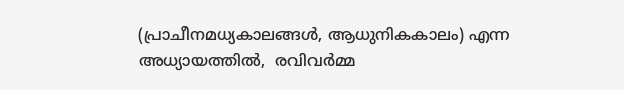(പ്രാചീനമധ്യകാലങ്ങള്‍, ആധുനികകാലം) എന്ന അധ്യായത്തില്‍,  രവിവര്‍മ്മ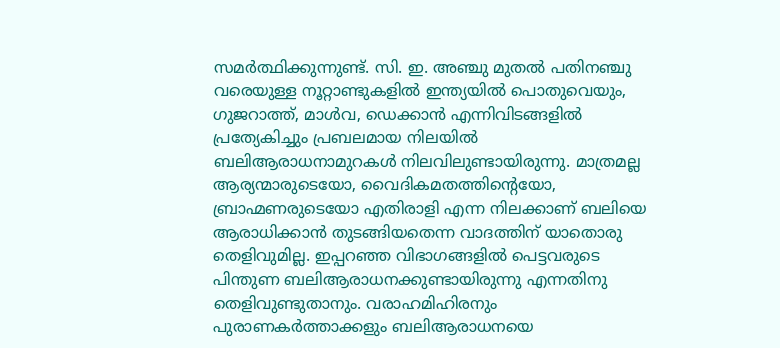സമര്‍ത്ഥിക്കുന്നുണ്ട്. സി. ഇ. അഞ്ചു മുതല്‍ പതിനഞ്ചു വരെയുള്ള നൂറ്റാണ്ടുകളില്‍ ഇന്ത്യയില്‍ പൊതുവെയും, ഗുജറാത്ത്, മാള്‍വ, ഡെക്കാന്‍ എന്നിവിടങ്ങളില്‍ പ്രത്യേകിച്ചും പ്രബലമായ നിലയില്‍ ബലിആരാധനാമുറകള്‍ നിലവിലുണ്ടായിരുന്നു. മാത്രമല്ല ആര്യന്മാരുടെയോ, വൈദികമതത്തിന്റെയോ, ബ്രാഹ്മണരുടെയോ എതിരാളി എന്ന നിലക്കാണ് ബലിയെ ആരാധിക്കാന്‍ തുടങ്ങിയതെന്ന വാദത്തിന് യാതൊരു തെളിവുമില്ല. ഇപ്പറഞ്ഞ വിഭാഗങ്ങളില്‍ പെട്ടവരുടെ പിന്തുണ ബലിആരാധനക്കുണ്ടായിരുന്നു എന്നതിനു തെളിവുണ്ടുതാനും. വരാഹമിഹിരനും പുരാണകര്‍ത്താക്കളും ബലിആരാധനയെ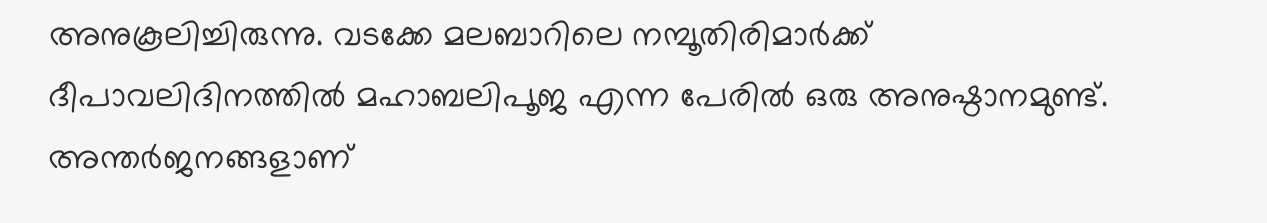അനുകൂലിച്ചിരുന്നു. വടക്കേ മലബാറിലെ നമ്പൂതിരിമാര്‍ക്ക് ദീപാവലിദിനത്തില്‍ മഹാബലിപൂജ എന്ന പേരില്‍ ഒരു അനുഷ്ഠാനമുണ്ട്. അന്തര്‍ജനങ്ങളാണ്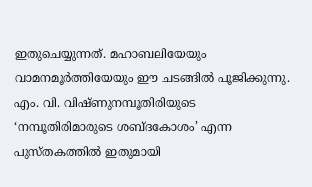ഇതുചെയ്യുന്നത്. മഹാബലിയേയും വാമനമൂര്‍ത്തിയേയും ഈ ചടങ്ങില്‍ പൂജിക്കുന്നു. എം. വി. വിഷ്ണുനമ്പൂതിരിയുടെ ‘നമ്പൂതിരിമാരുടെ ശബ്ദകോശം’ എന്ന പുസ്തകത്തില്‍ ഇതുമായി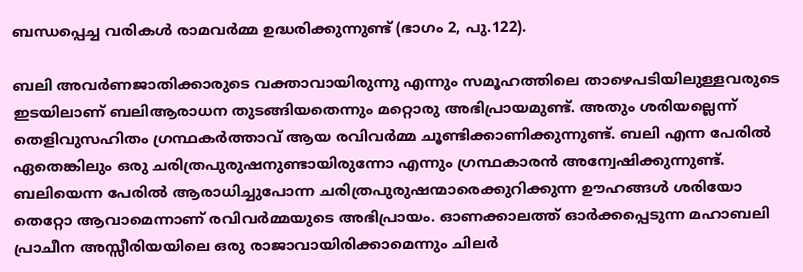ബന്ധപ്പെച്ച വരികള്‍ രാമവര്‍മ്മ ഉദ്ധരിക്കുന്നുണ്ട് (ഭാഗം 2, പു.122).

ബലി അവര്‍ണജാതിക്കാരുടെ വക്താവായിരുന്നു എന്നും സമൂഹത്തിലെ താഴെപടിയിലുള്ളവരുടെ ഇടയിലാണ് ബലിആരാധന തുടങ്ങിയതെന്നും മറ്റൊരു അഭിപ്രായമുണ്ട്. അതും ശരിയല്ലെന്ന് തെളിവുസഹിതം ഗ്രന്ഥകര്‍ത്താവ് ആയ രവിവര്‍മ്മ ചൂണ്ടിക്കാണിക്കുന്നുണ്ട്. ബലി എന്ന പേരില്‍ ഏതെങ്കിലും ഒരു ചരിത്രപുരുഷനുണ്ടായിരുന്നോ എന്നും ഗ്രന്ഥകാരന്‍ അന്വേഷിക്കുന്നുണ്ട്. ബലിയെന്ന പേരില്‍ ആരാധിച്ചുപോന്ന ചരിത്രപുരുഷന്മാരെക്കുറിക്കുന്ന ഊഹങ്ങള്‍ ശരിയോ തെറ്റോ ആവാമെന്നാണ് രവിവര്‍മ്മയുടെ അഭിപ്രായം. ഓണക്കാലത്ത് ഓര്‍ക്കപ്പെടുന്ന മഹാബലി പ്രാചീന അസ്സീരിയയിലെ ഒരു രാജാവായിരിക്കാമെന്നും ചിലര്‍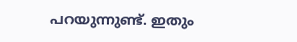പറയുന്നുണ്ട്. ഇതും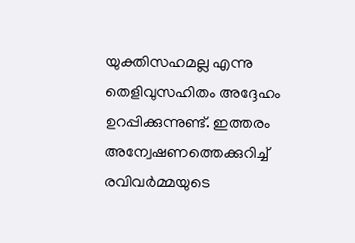യുക്തിസഹമല്ല എന്നു തെളിവുസഹിതം അദ്ദേഹം ഉറപ്പിക്കുന്നുണ്ട്. ഇത്തരം അന്വേഷണത്തെക്കുറിച്ച്  രവിവര്‍മ്മയുടെ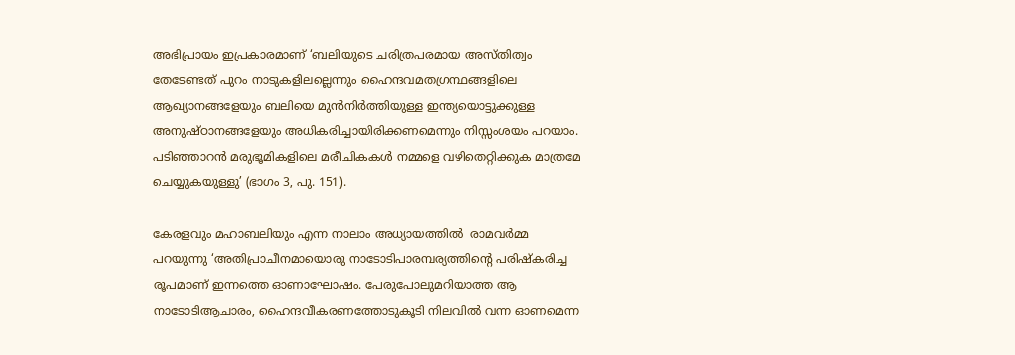അഭിപ്രായം ഇപ്രകാരമാണ് ‘ബലിയുടെ ചരിത്രപരമായ അസ്തിത്വം തേടേണ്ടത് പുറം നാടുകളിലല്ലെന്നും ഹൈന്ദവമതഗ്രന്ഥങ്ങളിലെ ആഖ്യാനങ്ങളേയും ബലിയെ മുന്‍നിര്‍ത്തിയുള്ള ഇന്ത്യയൊട്ടുക്കുള്ള അനുഷ്ഠാനങ്ങളേയും അധികരിച്ചായിരിക്കണമെന്നും നിസ്സംശയം പറയാം. പടിഞ്ഞാറന്‍ മരുഭൂമികളിലെ മരീചികകള്‍ നമ്മളെ വഴിതെറ്റിക്കുക മാത്രമേ ചെയ്യുകയുള്ളു’ (ഭാഗം 3, പു. 151).

കേരളവും മഹാബലിയും എന്ന നാലാം അധ്യായത്തില്‍  രാമവര്‍മ്മ പറയുന്നു ‘അതിപ്രാചീനമായൊരു നാടോടിപാരമ്പര്യത്തിന്റെ പരിഷ്‌കരിച്ച രൂപമാണ് ഇന്നത്തെ ഓണാഘോഷം. പേരുപോലുമറിയാത്ത ആ നാടോടിആചാരം, ഹൈന്ദവീകരണത്തോടുകൂടി നിലവില്‍ വന്ന ഓണമെന്ന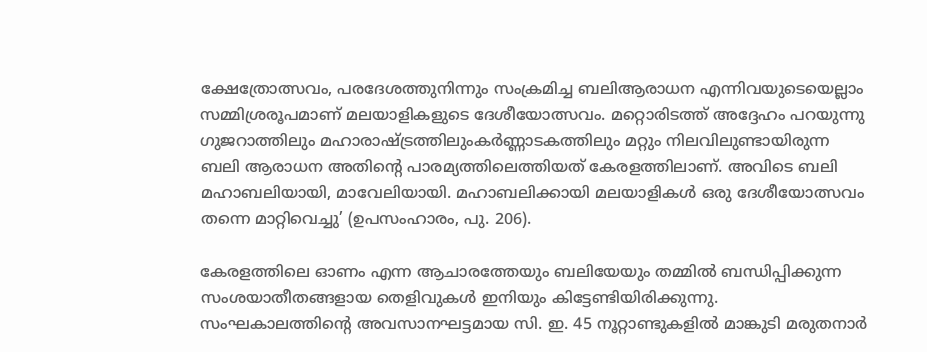ക്ഷേത്രോത്സവം, പരദേശത്തുനിന്നും സംക്രമിച്ച ബലിആരാധന എന്നിവയുടെയെല്ലാം സമ്മിശ്രരൂപമാണ് മലയാളികളുടെ ദേശീയോത്സവം. മറ്റൊരിടത്ത് അദ്ദേഹം പറയുന്നു ഗുജറാത്തിലും മഹാരാഷ്‌ട്രത്തിലുംകര്‍ണ്ണാടകത്തിലും മറ്റും നിലവിലുണ്ടായിരുന്ന ബലി ആരാധന അതിന്റെ പാരമ്യത്തിലെത്തിയത് കേരളത്തിലാണ്. അവിടെ ബലി മഹാബലിയായി, മാവേലിയായി. മഹാബലിക്കായി മലയാളികള്‍ ഒരു ദേശീയോത്സവം തന്നെ മാറ്റിവെച്ചു’ (ഉപസംഹാരം, പു. 206).

കേരളത്തിലെ ഓണം എന്ന ആചാരത്തേയും ബലിയേയും തമ്മില്‍ ബന്ധിപ്പിക്കുന്ന സംശയാതീതങ്ങളായ തെളിവുകള്‍ ഇനിയും കിട്ടേണ്ടിയിരിക്കുന്നു. സംഘകാലത്തിന്റെ അവസാനഘട്ടമായ സി. ഇ. 45 നൂറ്റാണ്ടുകളില്‍ മാങ്കുടി മരുതനാര്‍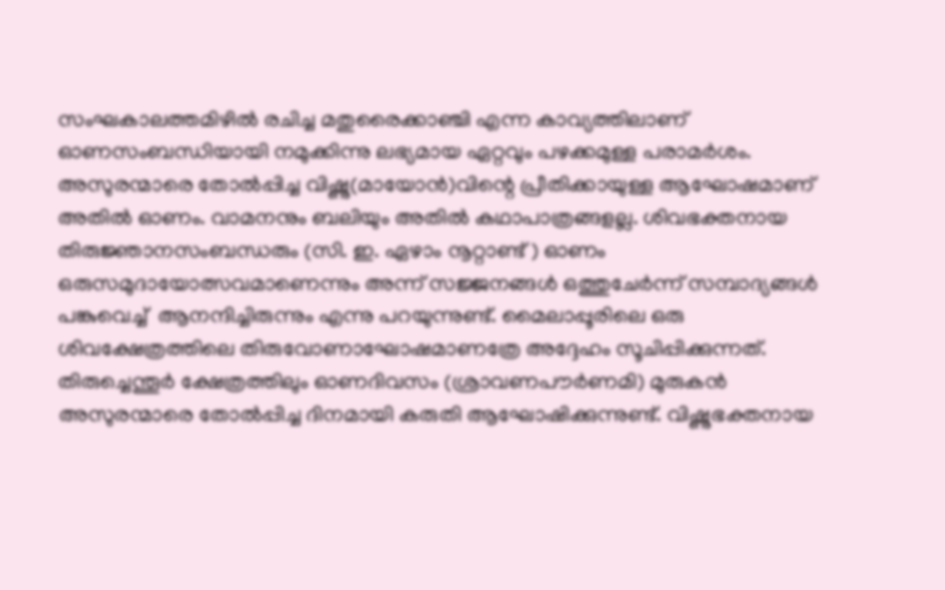സംഘകാലത്തമിഴില്‍ രചിച്ച മതുരൈക്കാഞ്ചി എന്ന കാവ്യത്തിലാണ് ഓണസംബന്ധിയായി നമുക്കിന്നു ലഭ്യമായ ഏറ്റവും പഴക്കമുള്ള പരാമര്‍ശം. അസുരന്മാരെ തോല്‍പ്പിച്ച വിഷ്ണു(മായോന്‍)വിന്റെ പ്രീതിക്കായുള്ള ആഘോഷമാണ് അതില്‍ ഓണം. വാമനനും ബലിയും അതില്‍ കഥാപാത്രങ്ങളല്ല. ശിവഭക്തനായ തിരുജ്ഞാനസംബന്ധരും (സി. ഇ. ഏഴാം നൂറ്റാണ്ട് ) ഓണം ഒരുസമുദായോത്സവമാണെന്നും അന്ന് സജ്ജനങ്ങള്‍ ഒത്തുചേര്‍ന്ന് സമ്പാദ്യങ്ങള്‍ പങ്കുവെച്ച്  ആനന്ദിച്ചിരുന്നും എന്നു പറയുന്നുണ്ട്. മൈലാപ്പൂരിലെ ഒരു ശിവക്ഷേത്രത്തിലെ തിരുവോണാഘോഷമാണത്രേ അദ്ദേഹം സൂചിപ്പിക്കുന്നത്. തിരുച്ചെന്തൂര്‍ ക്ഷേത്രത്തിലും ഓണദിവസം (ശ്രാവണപൗര്‍ണമി) മുരുകന്‍ അസുരന്മാരെ തോല്‍പ്പിച്ച ദിനമായി കരുതി ആഘോഷിക്കുന്നുണ്ട്. വിഷ്ണുഭക്തനായ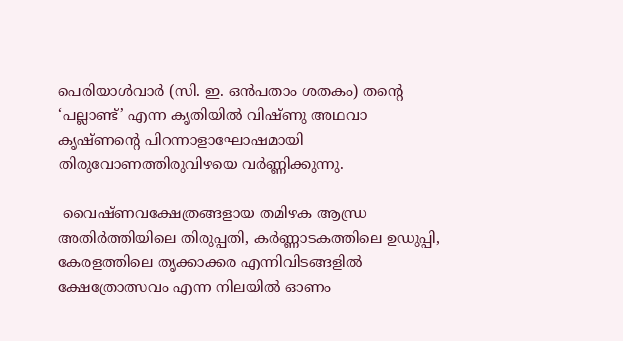പെരിയാള്‍വാര്‍ (സി. ഇ. ഒന്‍പതാം ശതകം) തന്റെ ‘പല്ലാണ്ട്’ എന്ന കൃതിയില്‍ വിഷ്ണു അഥവാ കൃഷ്ണന്റെ പിറന്നാളാഘോഷമായി തിരുവോണത്തിരുവിഴയെ വര്‍ണ്ണിക്കുന്നു.

 വൈഷ്ണവക്ഷേത്രങ്ങളായ തമിഴക ആന്ധ്ര അതിര്‍ത്തിയിലെ തിരുപ്പതി, കര്‍ണ്ണാടകത്തിലെ ഉഡുപ്പി, കേരളത്തിലെ തൃക്കാക്കര എന്നിവിടങ്ങളില്‍ ക്ഷേത്രോത്സവം എന്ന നിലയില്‍ ഓണം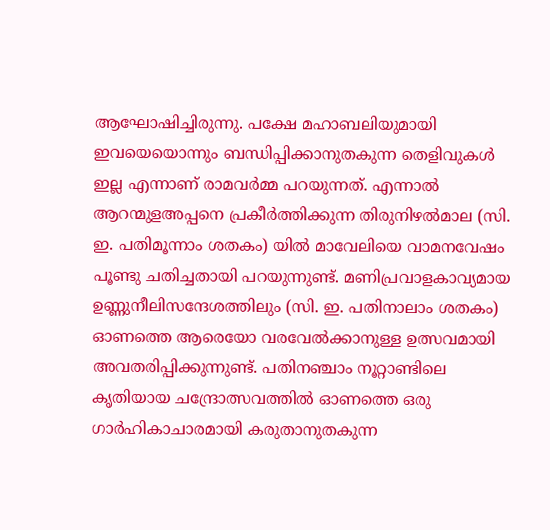ആഘോഷിച്ചിരുന്നു. പക്ഷേ മഹാബലിയുമായി ഇവയെയൊന്നും ബന്ധിപ്പിക്കാനുതകുന്ന തെളിവുകള്‍ ഇല്ല എന്നാണ് രാമവര്‍മ്മ പറയുന്നത്. എന്നാല്‍ ആറന്മുളഅപ്പനെ പ്രകീര്‍ത്തിക്കുന്ന തിരുനിഴല്‍മാല (സി. ഇ. പതിമൂന്നാം ശതകം) യില്‍ മാവേലിയെ വാമനവേഷം പൂണ്ടു ചതിച്ചതായി പറയുന്നുണ്ട്. മണിപ്രവാളകാവ്യമായ ഉണ്ണുനീലിസന്ദേശത്തിലും (സി. ഇ. പതിനാലാം ശതകം) ഓണത്തെ ആരെയോ വരവേല്‍ക്കാനുള്ള ഉത്സവമായി അവതരിപ്പിക്കുന്നുണ്ട്. പതിനഞ്ചാം നൂറ്റാണ്ടിലെ കൃതിയായ ചന്ദ്രോത്സവത്തില്‍ ഓണത്തെ ഒരു ഗാര്‍ഹികാചാരമായി കരുതാനുതകുന്ന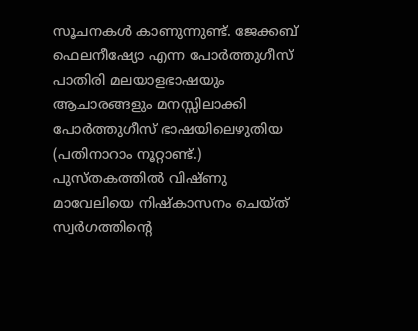സൂചനകള്‍ കാണുന്നുണ്ട്. ജേക്കബ് ഫെലനീഷ്യോ എന്ന പോര്‍ത്തുഗീസ് പാതിരി മലയാളഭാഷയും ആചാരങ്ങളും മനസ്സിലാക്കി പോര്‍ത്തുഗീസ് ഭാഷയിലെഴുതിയ (പതിനാറാം നൂറ്റാണ്ട്.) പുസ്തകത്തില്‍ വിഷ്ണു മാവേലിയെ നിഷ്‌കാസനം ചെയ്ത് സ്വര്‍ഗത്തിന്റെ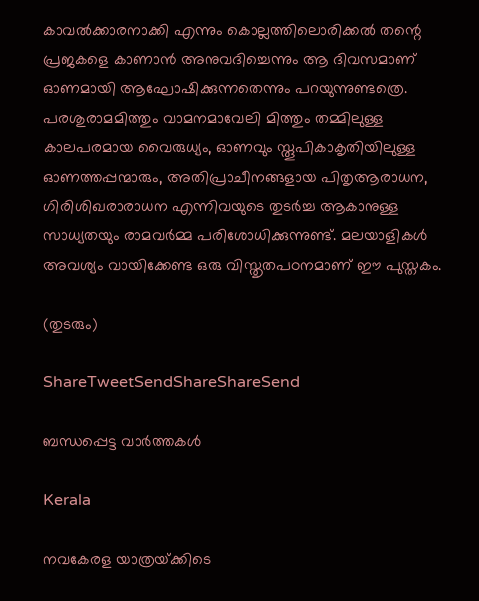കാവല്‍ക്കാരനാക്കി എന്നും കൊല്ലത്തിലൊരിക്കല്‍ തന്റെ പ്രജകളെ കാണാന്‍ അനുവദിച്ചെന്നും ആ ദിവസമാണ് ഓണമായി ആഘോഷിക്കുന്നതെന്നും പറയുന്നുണ്ടത്രെ. പരശുരാമമിത്തും വാമനമാവേലി മിത്തും തമ്മിലുള്ള കാലപരമായ വൈരുധ്യം, ഓണവും സ്തൂപികാകൃതിയിലുള്ള ഓണത്തപ്പന്മാരും, അതിപ്രാചീനങ്ങളായ പിതൃആരാധന, ഗിരിശിഖരാരാധന എന്നിവയുടെ തുടര്‍ച്ച ആകാനുള്ള സാധ്യതയും രാമവര്‍മ്മ പരിശോധിക്കുന്നുണ്ട്. മലയാളികള്‍ അവശ്യം വായിക്കേണ്ട ഒരു വിസ്തൃതപഠനമാണ് ഈ പുസ്തകം.

(തുടരും)

ShareTweetSendShareShareSend

ബന്ധപ്പെട്ട വാര്‍ത്തകള്‍

Kerala

നവകേരള യാത്രയ്‌ക്കിടെ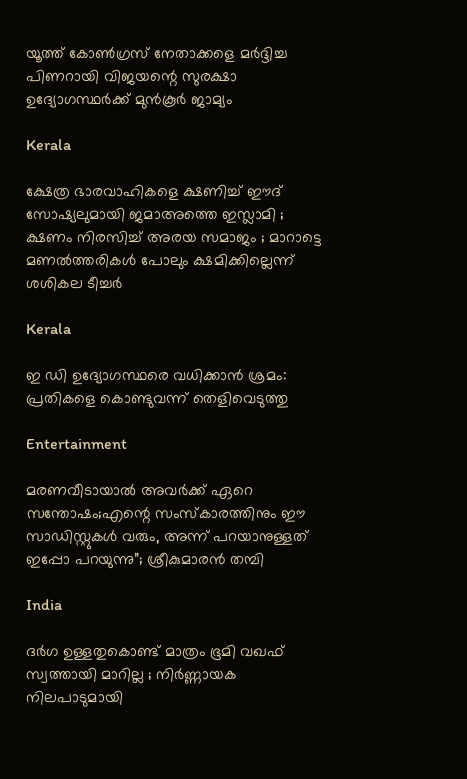യൂത്ത് കോണ്‍ഗ്രസ് നേതാക്കളെ മര്‍ദ്ദിച്ച പിണറായി വിജയന്റെ സുരക്ഷാ ഉദ്യോഗസ്ഥര്‍ക്ക് മുന്‍കൂര്‍ ജാമ്യം

Kerala

ക്ഷേത്ര ഭാരവാഹികളെ ക്ഷണിച്ച് ഈദ് സോഷ്യലുമായി ജമാഅത്തെ ഇസ്ലാമി ; ക്ഷണം നിരസിച്ച് അരയ സമാജം ; മാറാട്ടെ മണൽത്തരികൾ പോലും ക്ഷമിക്കില്ലെന്ന് ശശികല ടീച്ചർ

Kerala

ഇ ഡി ഉദ്യോഗസ്ഥരെ വധിക്കാൻ ശ്രമം: പ്രതികളെ കൊണ്ടുവന്ന് തെളിവെടുത്തു

Entertainment

മരണവീടായാൽ അവർക്ക് ഏറെ സന്തോഷം;എന്റെ സംസ്‍കാരത്തിനും ഈ സാഡിസ്റ്റുകള്‍ വരും, അന്ന് പറ‍യാനുള്ളത് ഇപ്പോ പറയുന്നു”; ശ്രീകുമാരൻ തമ്പി

India

ദർഗ ഉള്ളതുകൊണ്ട് മാത്രം ഭൂമി വഖഫ് സ്വത്തായി മാറില്ല ; നിർണ്ണായക നിലപാടുമായി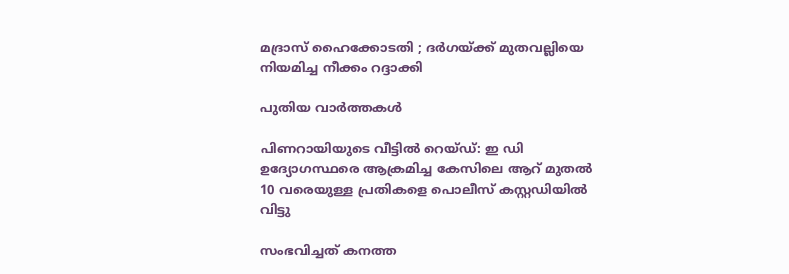മദ്രാസ് ഹൈക്കോടതി ; ദർഗയ്‌ക്ക് മുതവല്ലിയെ നിയമിച്ച നീക്കം റദ്ദാക്കി

പുതിയ വാര്‍ത്തകള്‍

പിണറായിയുടെ വീട്ടില്‍ റെയ്ഡ്: ഇ ഡി ഉദ്യോഗസ്ഥരെ ആക്രമിച്ച കേസിലെ ആറ് മുതല്‍ 10 വരെയുള്ള പ്രതികളെ പൊലീസ് കസ്റ്റഡിയില്‍ വിട്ടു

സംഭവിച്ചത് കനത്ത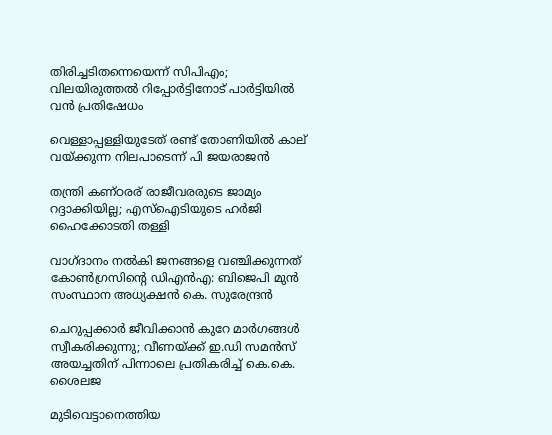തിരിച്ചടിതന്നെയെന്ന് സിപിഎം; വിലയിരുത്തൽ റിപ്പോർട്ടിനോട് പാർട്ടിയിൽ വൻ പ്രതിഷേധം

വെള്ളാപ്പള്ളിയുടേത് രണ്ട് തോണിയില്‍ കാല് വയ്‌ക്കുന്ന നിലപാടെന്ന് പി ജയരാജന്‍

തന്ത്രി കണ്ഠരര് രാജീവരരുടെ ജാമ്യം റദ്ദാക്കിയില്ല; എസ്ഐടിയുടെ ഹർജി ഹൈക്കോടതി തള്ളി

വാഗ്ദാനം നൽകി ജനങ്ങളെ വഞ്ചിക്കുന്നത് കോൺഗ്രസിന്റെ ഡിഎൻഎ: ബിജെപി മുൻ സംസ്ഥാന അധ്യക്ഷൻ കെ. സുരേന്ദ്രൻ

ചെറുപ്പക്കാർ ജീവിക്കാൻ കുറേ മാർഗങ്ങൾ സ്വീകരിക്കുന്നു; വീണയ്‌ക്ക് ഇ.ഡി സമൻസ് അയച്ചതിന് പിന്നാലെ പ്രതികരിച്ച് കെ.കെ. ശൈലജ

മുടിവെട്ടാനെത്തിയ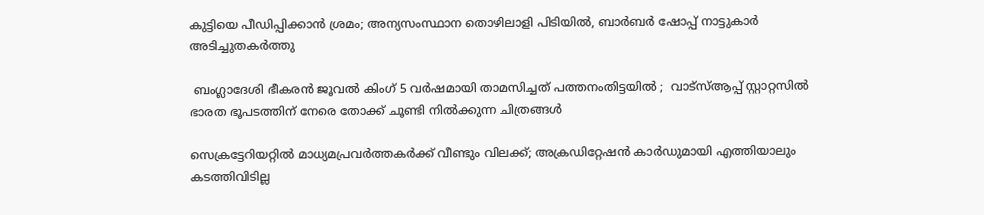കുട്ടിയെ പീഡിപ്പിക്കാൻ ശ്രമം; അന്യസംസ്ഥാന തൊഴിലാളി പിടിയിൽ, ബാർബർ ഷോപ്പ് നാട്ടുകാർ അടിച്ചുതകർത്തു

 ബംഗ്ലാദേശി ഭീകരൻ ജൂവൽ കിംഗ് 5 വർഷമായി താമസിച്ചത് പത്തനംതിട്ടയിൽ ;  വാട്സ്ആപ്പ് സ്റ്റാറ്റസിൽ ഭാരത ഭൂപടത്തിന് നേരെ തോക്ക് ചൂണ്ടി നിൽക്കുന്ന ചിത്രങ്ങൾ

സെക്രട്ടേറിയറ്റിൽ മാധ്യമപ്രവർത്തകർക്ക് വീണ്ടും വിലക്ക്; അക്രഡിറ്റേഷൻ കാർഡുമായി എത്തിയാലും കടത്തിവിടില്ല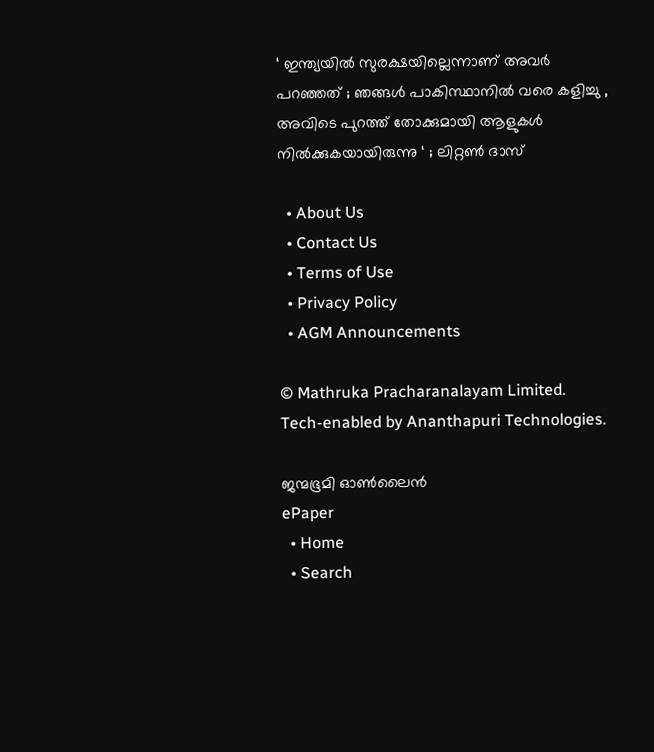‘ ഇന്ത്യയിൽ സുരക്ഷയില്ലെന്നാണ് അവർ പറഞ്ഞത് ; ഞങ്ങൾ പാകിസ്ഥാനിൽ വരെ കളിച്ചു , അവിടെ പുറത്ത് തോക്കുമായി ആളുകൾ നിൽക്കുകയായിരുന്നു ‘ ; ലിറ്റൺ ദാസ്

  • About Us
  • Contact Us
  • Terms of Use
  • Privacy Policy
  • AGM Announcements

© Mathruka Pracharanalayam Limited.
Tech-enabled by Ananthapuri Technologies.

ജന്മഭൂമി ഓണ്‍ലൈന്‍
ePaper
  • Home
  • Search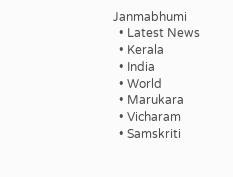Janmabhumi
  • Latest News
  • Kerala
  • India
  • World
  • Marukara
  • Vicharam
  • Samskriti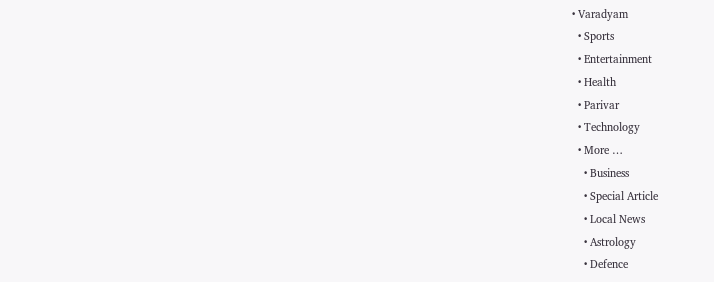• Varadyam
  • Sports
  • Entertainment
  • Health
  • Parivar
  • Technology
  • More …
    • Business
    • Special Article
    • Local News
    • Astrology
    • Defence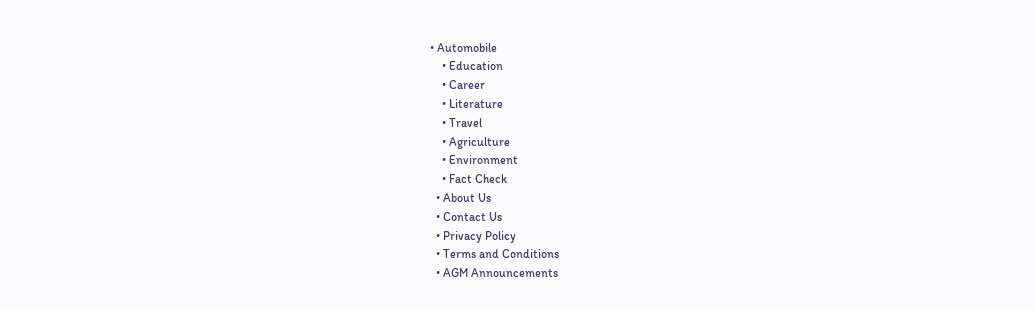• Automobile
    • Education
    • Career
    • Literature
    • Travel
    • Agriculture
    • Environment
    • Fact Check
  • About Us
  • Contact Us
  • Privacy Policy
  • Terms and Conditions
  • AGM Announcements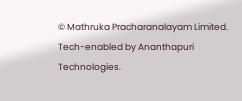© Mathruka Pracharanalayam Limited.
Tech-enabled by Ananthapuri Technologies.